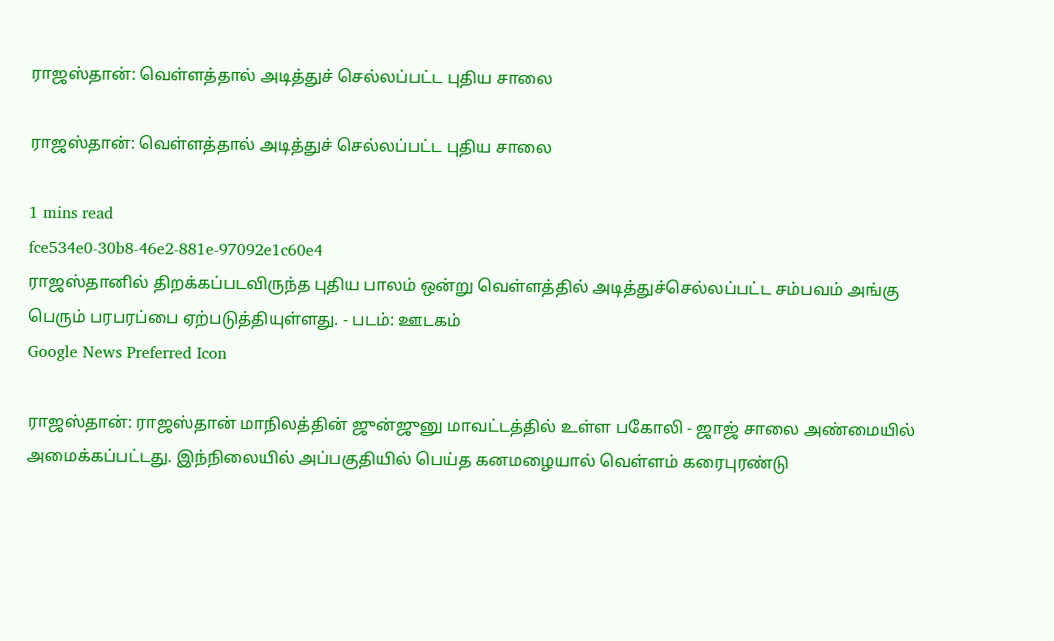ராஜஸ்தான்: வெள்ளத்தால் அடித்துச் செல்லப்பட்ட புதிய சாலை

ராஜஸ்தான்: வெள்ளத்தால் அடித்துச் செல்லப்பட்ட புதிய சாலை

1 mins read
fce534e0-30b8-46e2-881e-97092e1c60e4
ராஜஸ்தானில் திறக்கப்படவிருந்த புதிய பாலம் ஒன்று வெள்ளத்தில் அடித்துச்செல்லப்பட்ட சம்பவம் அங்கு பெரும் பரபரப்பை ஏற்படுத்தியுள்ளது. - படம்: ஊடகம்
Google News Preferred Icon

ராஜஸ்தான்: ராஜஸ்தான் மாநிலத்தின் ஜுன்ஜுனு மாவட்டத்தில் உள்ள பகோலி - ஜாஜ் சாலை அண்மையில் அமைக்கப்பட்டது. இந்நிலையில் அப்பகுதியில் பெய்த கனமழையால் வெள்ளம் கரைபுரண்டு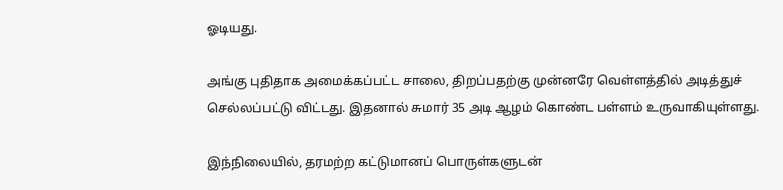ஓடியது.

அங்கு புதிதாக அமைக்கப்பட்ட சாலை, திறப்பதற்கு முன்னரே வெள்ளத்தில் அடித்துச் செல்லப்பட்டு விட்டது. இதனால் சுமார் 35 அடி ஆழம் கொண்ட பள்ளம் உருவாகியுள்ளது.

இந்நிலையில், தரமற்ற கட்டுமானப் பொருள்களுடன்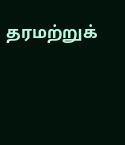தரமற்றுக்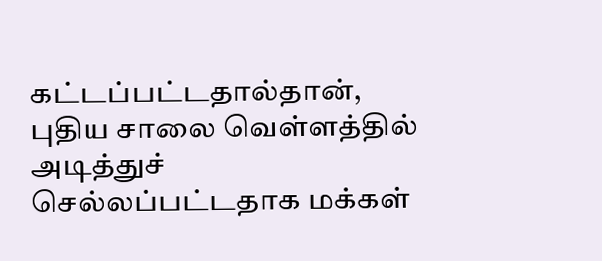கட்டப்பட்டதால்தான், புதிய சாலை வெள்ளத்தில் அடித்துச் செல்லப்பட்டதாக மக்கள்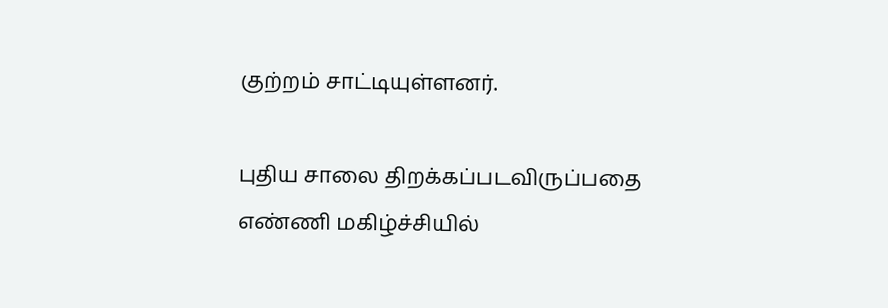குற்றம் சாட்டியுள்ளனர்.

புதிய சாலை திறக்கப்படவிருப்பதை எண்ணி மகிழ்ச்சியில்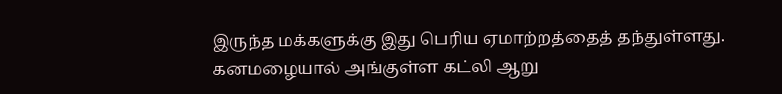இருந்த மக்களுக்கு இது பெரிய ஏமாற்றத்தைத் தந்துள்ளது. கனமழையால் அங்குள்ள கட்லி ஆறு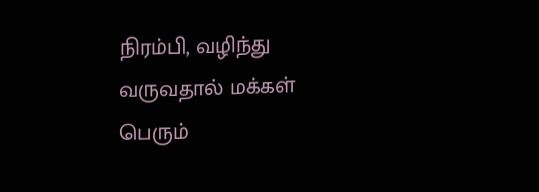நிரம்பி, வழிந்து வருவதால் மக்கள் பெரும்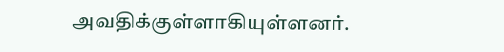அவதிக்குள்ளாகியுள்ளனர்.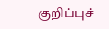குறிப்புச்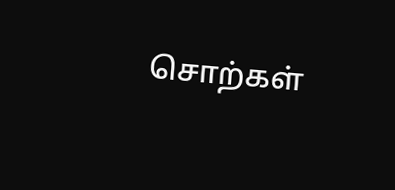சொற்கள்